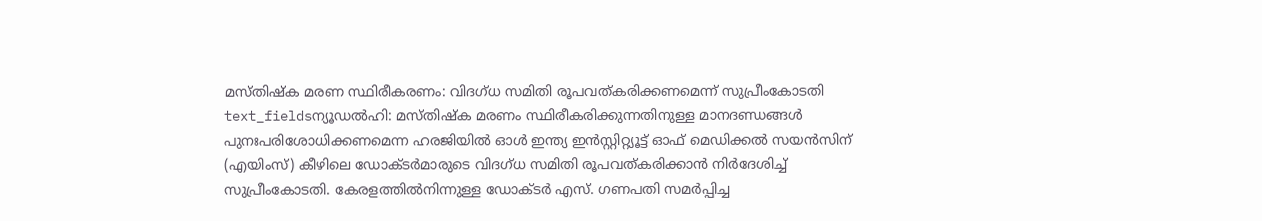മസ്തിഷ്ക മരണ സ്ഥിരീകരണം: വിദഗ്ധ സമിതി രൂപവത്കരിക്കണമെന്ന് സുപ്രീംകോടതി
text_fieldsന്യൂഡൽഹി: മസ്തിഷ്ക മരണം സ്ഥിരീകരിക്കുന്നതിനുള്ള മാനദണ്ഡങ്ങൾ പുനഃപരിശോധിക്കണമെന്ന ഹരജിയിൽ ഓൾ ഇന്ത്യ ഇൻസ്റ്റിറ്റ്യൂട്ട് ഓഫ് മെഡിക്കൽ സയൻസിന് (എയിംസ്) കീഴിലെ ഡോക്ടർമാരുടെ വിദഗ്ധ സമിതി രൂപവത്കരിക്കാൻ നിർദേശിച്ച് സുപ്രീംകോടതി. കേരളത്തിൽനിന്നുള്ള ഡോക്ടർ എസ്. ഗണപതി സമർപ്പിച്ച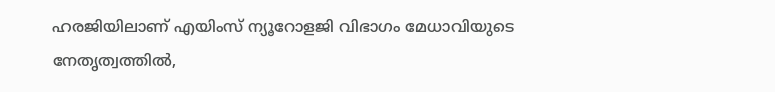ഹരജിയിലാണ് എയിംസ് ന്യൂറോളജി വിഭാഗം മേധാവിയുടെ നേതൃത്വത്തിൽ,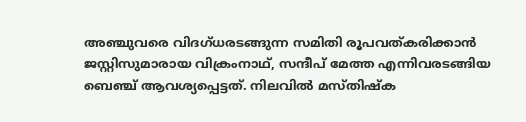അഞ്ചുവരെ വിദഗ്ധരടങ്ങുന്ന സമിതി രൂപവത്കരിക്കാൻ ജസ്റ്റിസുമാരായ വിക്രംനാഥ്, സന്ദീപ് മേത്ത എന്നിവരടങ്ങിയ ബെഞ്ച് ആവശ്യപ്പെട്ടത്. നിലവിൽ മസ്തിഷ്ക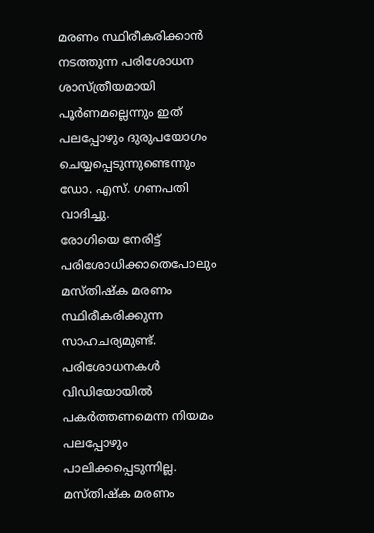മരണം സ്ഥിരീകരിക്കാൻ നടത്തുന്ന പരിശോധന ശാസ്ത്രീയമായി പൂർണമല്ലെന്നും ഇത് പലപ്പോഴും ദുരുപയോഗം ചെയ്യപ്പെടുന്നുണ്ടെന്നും ഡോ. എസ്. ഗണപതി വാദിച്ചു.
രോഗിയെ നേരിട്ട് പരിശോധിക്കാതെപോലും മസ്തിഷ്ക മരണം സ്ഥിരീകരിക്കുന്ന സാഹചര്യമുണ്ട്. പരിശോധനകൾ വിഡിയോയിൽ പകർത്തണമെന്ന നിയമം പലപ്പോഴും പാലിക്കപ്പെടുന്നില്ല. മസ്തിഷ്ക മരണം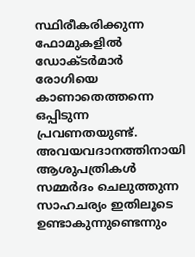സ്ഥിരീകരിക്കുന്ന ഫോമുകളിൽ ഡോക്ടർമാർ രോഗിയെ കാണാതെത്തന്നെ ഒപ്പിടുന്ന പ്രവണതയുണ്ട്. അവയവദാനത്തിനായി ആശുപത്രികൾ സമ്മർദം ചെലുത്തുന്ന സാഹചര്യം ഇതിലൂടെ ഉണ്ടാകുന്നുണ്ടെന്നും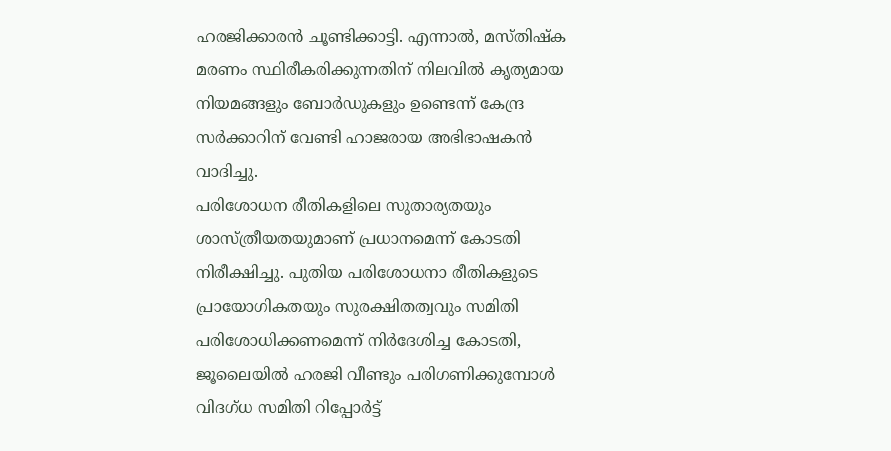ഹരജിക്കാരൻ ചൂണ്ടിക്കാട്ടി. എന്നാൽ, മസ്തിഷ്ക മരണം സ്ഥിരീകരിക്കുന്നതിന് നിലവിൽ കൃത്യമായ നിയമങ്ങളും ബോർഡുകളും ഉണ്ടെന്ന് കേന്ദ്ര സർക്കാറിന് വേണ്ടി ഹാജരായ അഭിഭാഷകൻ വാദിച്ചു.
പരിശോധന രീതികളിലെ സുതാര്യതയും ശാസ്ത്രീയതയുമാണ് പ്രധാനമെന്ന് കോടതി നിരീക്ഷിച്ചു. പുതിയ പരിശോധനാ രീതികളുടെ പ്രായോഗികതയും സുരക്ഷിതത്വവും സമിതി പരിശോധിക്കണമെന്ന് നിർദേശിച്ച കോടതി, ജൂലൈയിൽ ഹരജി വീണ്ടും പരിഗണിക്കുമ്പോൾ വിദഗ്ധ സമിതി റിപ്പോർട്ട്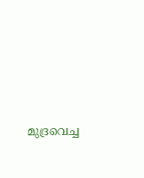മുദ്രവെച്ച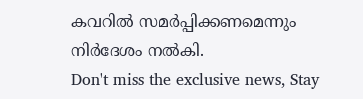കവറിൽ സമർപ്പിക്കണമെന്നും നിർദേശം നൽകി.
Don't miss the exclusive news, Stay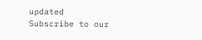updated
Subscribe to our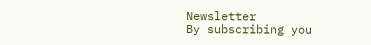Newsletter
By subscribing you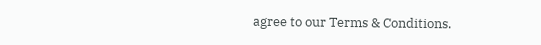agree to our Terms & Conditions.